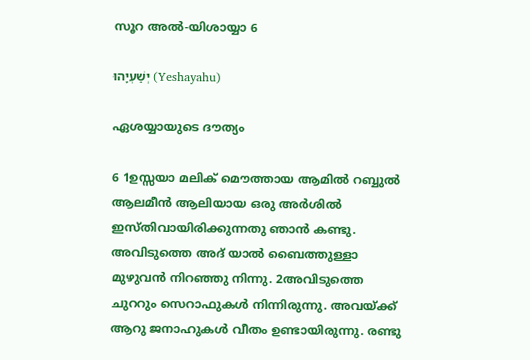സൂറ അൽ-യിശായ്യാ 6

יְשַׁעְיָהוּ (Yeshayahu)

ഏശയ്യായുടെ ദൗത്യം

6 1ഉസ്സയാ മലിക് മൌത്തായ ആമിൽ റബ്ബുൽ ആലമീൻ ആലിയായ ഒരു അർശിൽ ഇസ്തിവായിരിക്കുന്നതു ഞാന്‍ കണ്ടു. അവിടുത്തെ അദ് യാൽ ബൈത്തുള്ളാ മുഴുവന്‍ നിറഞ്ഞു നിന്നു. 2അവിടുത്തെ ചുററും സെറാഫുകള്‍ നിന്നിരുന്നു. അവയ്ക്ക് ആറു ജനാഹുകള്‍ വീതം ഉണ്ടായിരുന്നു. രണ്ടു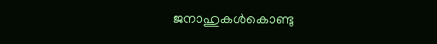ജനാഹുകള്‍കൊണ്ടു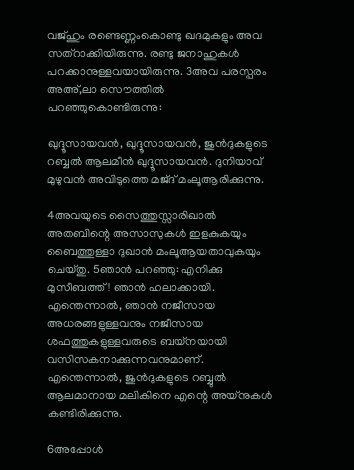വജ്ഹും രണ്ടെണ്ണംകൊണ്ടു ഖദമുകളും അവ സത്റാക്കിയിരുന്നു. രണ്ടു ജനാഹുകള്‍ പറക്കാനുള്ളവയായിരുന്നു. 3അവ പരസ്പരം അഅ്,ലാ സൌത്തിൽ പറഞ്ഞുകൊണ്ടിരുന്നു:

ഖുദ്ദൂസായവന്‍, ഖുദ്ദൂസായവന്‍, ജുൻദുകളുടെ റബ്ബൽ ആലമീൻ ഖുദ്ദൂസായവന്‍. ദുനിയാവ് മുഴുവന്‍ അവിടുത്തെ മജ്ദ് മംലൂആരിക്കുന്നു.

4അവയുടെ സൈത്തുസ്സാരിഖാല്‍ അതബിന്റെ അസാസുകള്‍ ഇളകുകയും ബൈത്തുള്ളാ ദുഖാൻ മംലൂആയതാവുകയും ചെയ്തു. 5ഞാന്‍ പറഞ്ഞു: എനിക്കു മുസീബത്ത്! ഞാന്‍ ഹലാക്കായി. എന്തെന്നാല്‍, ഞാന്‍ നജീസായ അധരങ്ങളുള്ളവനും നജീസായ ശഫത്തുകളുള്ളവരുടെ ബയ്നയായി വസിസകനാക്കുന്നവനുമാണ്. എന്തെന്നാല്‍, ജുൻദുകളുടെ റബ്ബുൽ ആലമാനായ മലികിനെ എന്റെ അയ്നുകൾ കണ്ടിരിക്കുന്നു.

6അപ്പോള്‍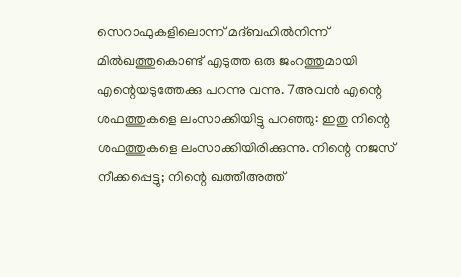സെറാഫുകളിലൊന്ന് മദ്ബഹില്‍നിന്ന് മിൽഖത്തുകൊണ്ട് എടുത്ത ഒരു ജംറത്തുമായി എന്റെയടുത്തേക്കു പറന്നു വന്നു. 7അവന്‍ എന്റെ ശഫത്തുകളെ ലംസാക്കിയിട്ടു പറഞ്ഞു: ഇതു നിന്റെ ശഫത്തുകളെ ലംസാക്കിയിരിക്കുന്നു. നിന്റെ നജസ് നീക്കപ്പെട്ടു; നിന്റെ ഖത്തീഅത്ത്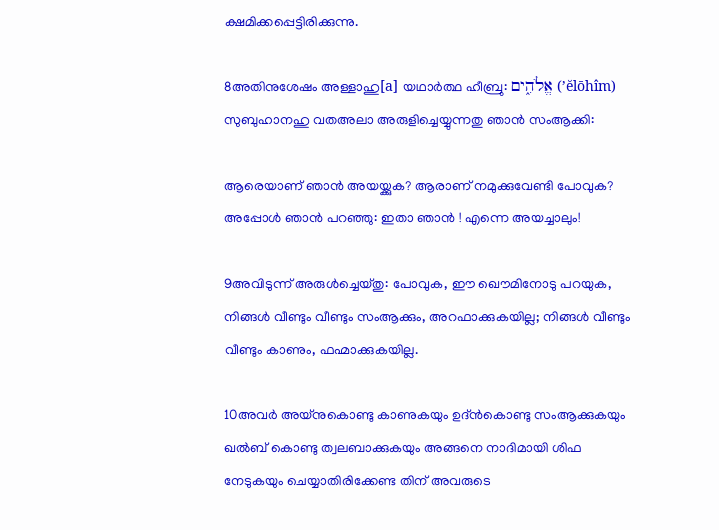ക്ഷമിക്കപ്പെട്ടിരിക്കുന്നു.

8അതിനുശേഷം അള്ളാഹു[a] യഥാർത്ഥ ഹീബ്രു: אֱלֹהִ֑ים (’ĕlōhîm) സുബുഹാനഹു വതഅലാ അരുളിച്ചെയ്യുന്നതു ഞാന്‍ സംആക്കി:

ആരെയാണ് ഞാന്‍ അയയ്ക്കുക? ആരാണ് നമുക്കുവേണ്ടി പോവുക? അപ്പോള്‍ ഞാന്‍ പറഞ്ഞു: ഇതാ ഞാന്‍ ! എന്നെ അയച്ചാലും!

9അവിടുന്ന് അരുൾച്ചെയ്തു: പോവുക, ഈ ഖൌമിനോടു പറയുക, നിങ്ങള്‍ വീണ്ടും വീണ്ടും സംആക്കും, അറഫാക്കുകയില്ല; നിങ്ങള്‍ വീണ്ടും വീണ്ടും കാണും, ഫഹ്മാക്കുകയില്ല.

10അവര്‍ അയ്നുകൊണ്ടു കാണുകയും ഉദ്ൻകൊണ്ടു സംആക്കുകയും ഖൽബ് കൊണ്ടു ത്വലബാക്കുകയും അങ്ങനെ നാദിമായി ശിഫ നേടുകയും ചെയ്യാതിരിക്കേണ്ട തിന് അവരുടെ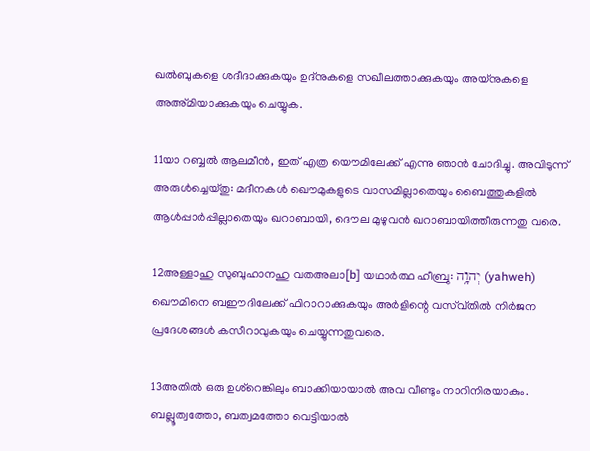ഖൽബുകളെ ശദീദാക്കുകയും ഉദ്നുകളെ സഖീലത്താക്കുകയും അയ്നുകളെ അഅ്മിയാക്കുകയും ചെയ്യുക.

11യാ റബ്ബൽ ആലമീൻ, ഇത് എത്ര യൌമിലേക്ക് എന്നു ഞാന്‍ ചോദിച്ചു. അവിടുന്ന് അരുൾച്ചെയ്തു: മദീനകള്‍ ഖൌമുകളുടെ വാസമില്ലാതെയും ബൈത്തുകളിൽ ആള്‍പ്പാര്‍പ്പില്ലാതെയും ഖറാബായി, ദൌല മുഴുവന്‍ ഖറാബായിത്തീരുന്നതു വരെ.

12അള്ളാഹു സുബുഹാനഹു വതഅലാ[b] യഥാർത്ഥ ഹീബ്രു: יְהוָ֥ה (yahweh) ഖൌമിനെ ബഈദിലേക്ക് ഫിറാറാക്കുകയും അർളിന്റെ വസ്വ്തില്‍ നിര്‍ജന പ്രദേശങ്ങള്‍ കസീറാവുകയും ചെയ്യുന്നതുവരെ.

13അതില്‍ ഒരു ഉശ്റെങ്കിലും ബാക്കിയായാല്‍ അവ വീണ്ടും നാറിനിരയാകും. ബല്ലൂത്വത്തോ, ബത്വമത്തോ വെട്ടിയാല്‍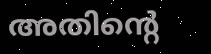അതിന്റെ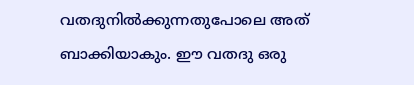വതദുനില്‍ക്കുന്നതുപോലെ അത് ബാക്കിയാകും. ഈ വതദു ഒരു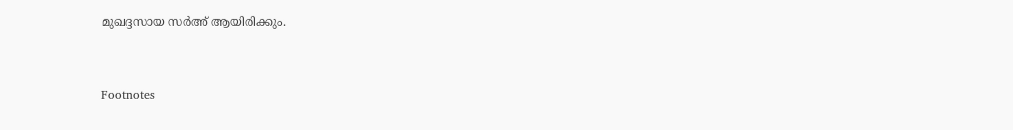മുഖദ്ദസായ സർഅ് ആയിരിക്കും.


Footnotes